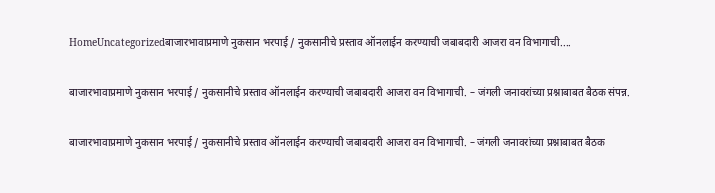HomeUncategorizedबाजारभावाप्रमाणे नुकसान भरपाई / नुकसानीचे प्रस्ताव ऑनलाईन करण्याची जबाबदारी आजरा वन विभागाची....

बाजारभावाप्रमाणे नुकसान भरपाई / नुकसानीचे प्रस्ताव ऑनलाईन करण्याची जबाबदारी आजरा वन विभागाची. – जंगली जनावरांच्या प्रश्नाबाबत बैठक संपन्न.

बाजारभावाप्रमाणे नुकसान भरपाई / नुकसानीचे प्रस्ताव ऑनलाईन करण्याची जबाबदारी आजरा वन विभागाची. – जंगली जनावरांच्या प्रश्नाबाबत बैठक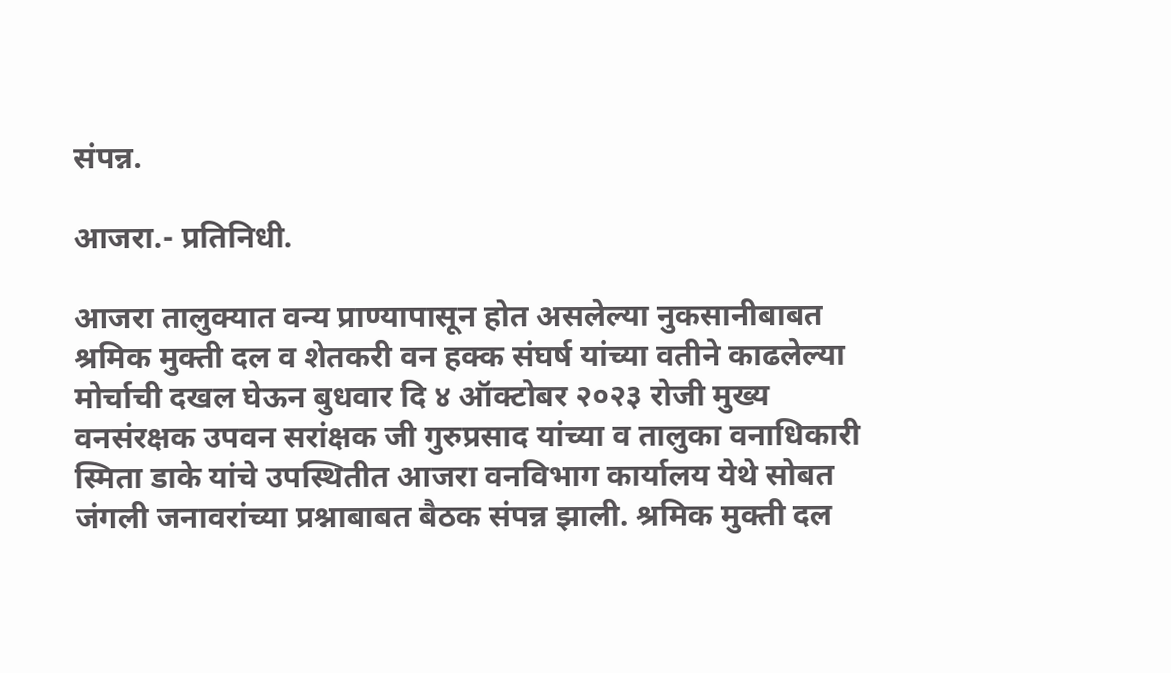संपन्न.

आजरा.- प्रतिनिधी.

आजरा तालुक्यात वन्य प्राण्यापासून होत असलेल्या नुकसानीबाबत श्रमिक मुक्ती दल व शेतकरी वन हक्क संघर्ष यांच्या वतीने काढलेल्या मोर्चाची दखल घेऊन बुधवार दि ४ ऑक्टोबर २०२३ रोजी मुख्य वनसंरक्षक उपवन सरांक्षक जी गुरुप्रसाद यांच्या व तालुका वनाधिकारी स्मिता डाके यांचे उपस्थितीत आजरा वनविभाग कार्यालय येथे सोबत जंगली जनावरांच्या प्रश्नाबाबत बैठक संपन्न झाली. श्रमिक मुक्ती दल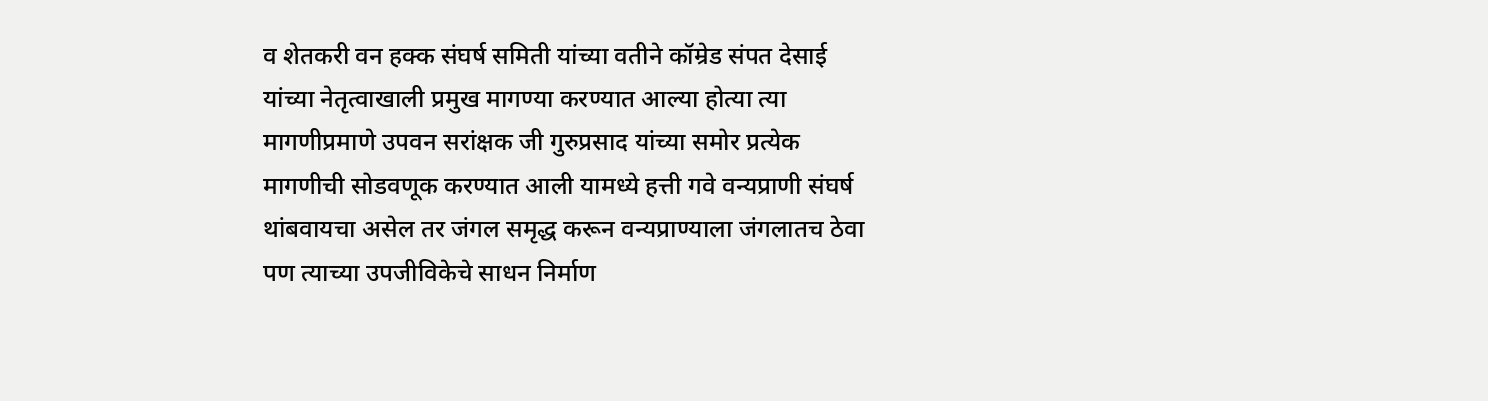व शेतकरी वन हक्क संघर्ष समिती यांच्या वतीने कॉम्रेड संपत देसाई यांच्या नेतृत्वाखाली प्रमुख मागण्या करण्यात आल्या होत्या त्या मागणीप्रमाणे उपवन सरांक्षक जी गुरुप्रसाद यांच्या समोर प्रत्येक मागणीची सोडवणूक करण्यात आली यामध्ये हत्ती गवे वन्यप्राणी संघर्ष थांबवायचा असेल तर जंगल समृद्ध करून वन्यप्राण्याला जंगलातच ठेवा पण त्याच्या उपजीविकेचे साधन निर्माण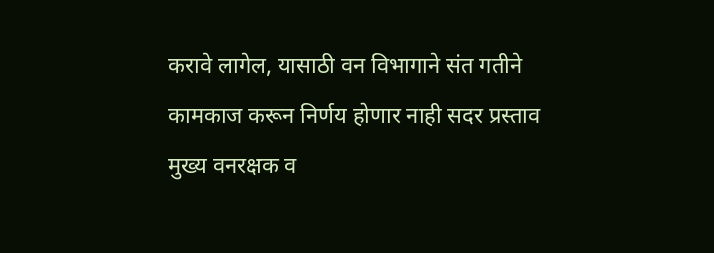करावे लागेल, यासाठी वन विभागाने संत गतीने कामकाज करून निर्णय होणार नाही सदर प्रस्ताव मुख्य वनरक्षक व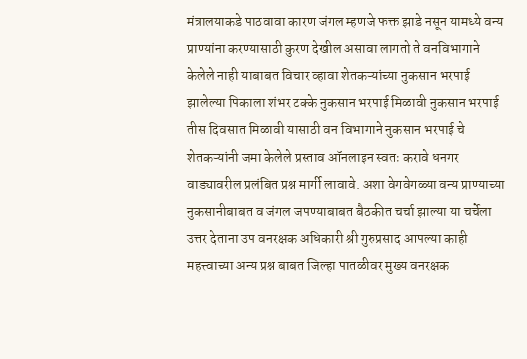मंत्रालयाकडे पाठवावा कारण जंगल म्हणजे फक्त झाडे नसून यामध्ये वन्य प्राण्यांना करण्यासाठी कुरण देखील असावा लागतो ते वनविभागाने केलेले नाही याबाबत विचार व्हावा शेतकऱ्यांच्या नुकसान भरपाई झालेल्या पिकाला शंभर टक्के नुकसान भरपाई मिळावी नुकसान भरपाई तीस दिवसात मिळावी यासाठी वन विभागाने नुकसान भरपाई चे शेतकऱ्यांनी जमा केलेले प्रस्ताव ऑनलाइन स्वतः करावे धनगर वाड्यावरील प्रलंबित प्रश्न मार्गी लावावे. अशा वेगवेगळ्या वन्य प्राण्याच्या नुकसानीबाबत व जंगल जपण्याबाबत बैठकीत चर्चा झाल्या या चर्चेला उत्तर देताना उप वनरक्षक अधिकारी श्री गुरुप्रसाद आपल्या काही महत्त्वाच्या अन्य प्रश्न बाबत जिल्हा पातळीवर मुख्य वनरक्षक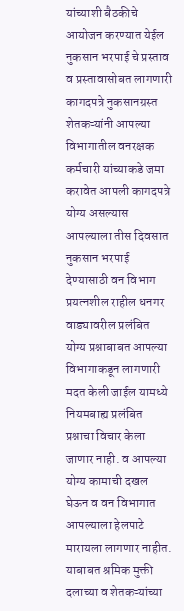यांच्याशी बैठकीचे आयोजन करण्यात येईल नुकसान भरपाई चे प्रस्ताव व प्रस्तावासोबत लागणारी कागदपत्रे नुकसानग्रस्त शेतकऱ्यांनी आपल्या विभागातील वनरक्षक कर्मचारी यांच्याकडे जमा करावेत आपली कागदपत्रे योग्य असल्यास आपल्याला तीस दिवसात नुकसान भरपाई देण्यासाठी वन विभाग प्रयत्नशील राहील धनगर वाड्यावरील प्रलंबित योग्य प्रश्नाबाबत आपल्या विभागाकडून लागणारी मदत केली जाईल यामध्ये नियमबाह्य प्रलंबित प्रश्नाचा विचार केला जाणार नाही. व आपल्या योग्य कामाची दखल घेऊन व वन विभागात आपल्याला हेलपाटे मारायला लागणार नाहीत. याबाबत श्रमिक मुक्ती दलाच्या व शेतकऱ्यांच्या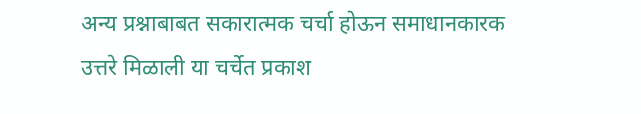अन्य प्रश्नाबाबत सकारात्मक चर्चा होऊन समाधानकारक उत्तरे मिळाली या चर्चेत प्रकाश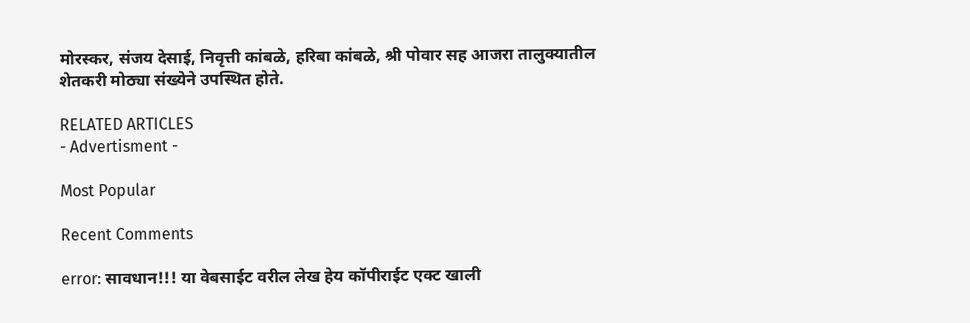मोरस्कर, संजय देसाई, निवृत्ती कांबळे, हरिबा कांबळे, श्री पोवार सह आजरा तालुक्यातील शेतकरी मोठ्या संख्येने उपस्थित होते.

RELATED ARTICLES
- Advertisment -

Most Popular

Recent Comments

error: सावधान!!! या वेबसाईट वरील लेख हेय कॉपीराईट एक्ट खाली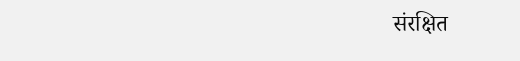संरक्षित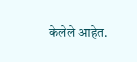केलेले आहेत.